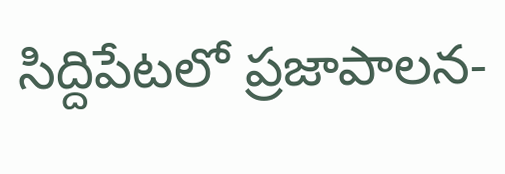సిద్దిపేటలో ప్రజాపాలన-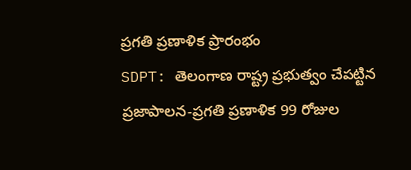ప్రగతి ప్రణాళిక ప్రారంభం
SDPT: తెలంగాణ రాష్ట్ర ప్రభుత్వం చేపట్టిన ప్రజాపాలన-ప్రగతి ప్రణాళిక 99 రోజుల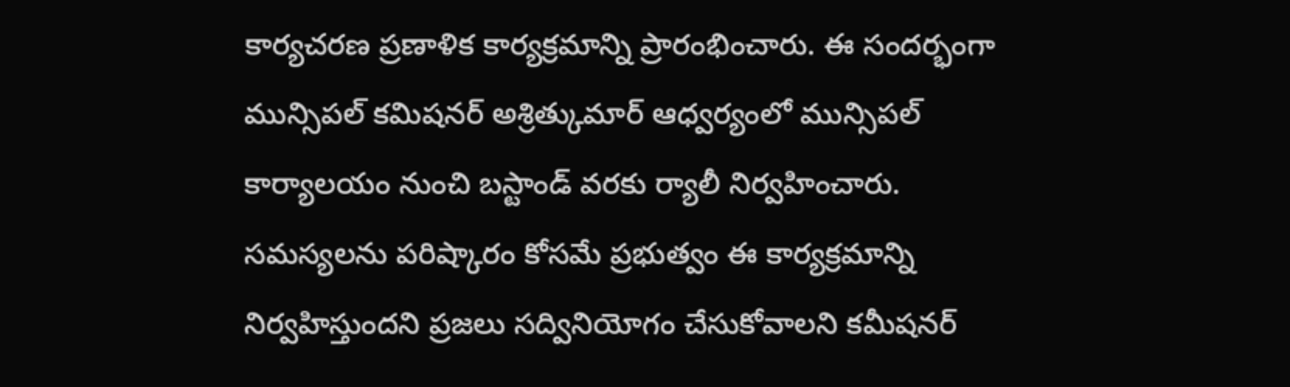కార్యచరణ ప్రణాళిక కార్యక్రమాన్ని ప్రారంభించారు. ఈ సందర్భంగా మున్సిపల్ కమిషనర్ అశ్రిత్కుమార్ ఆధ్వర్యంలో మున్సిపల్ కార్యాలయం నుంచి బస్టాండ్ వరకు ర్యాలీ నిర్వహించారు. సమస్యలను పరిష్కారం కోసమే ప్రభుత్వం ఈ కార్యక్రమాన్ని నిర్వహిస్తుందని ప్రజలు సద్వినియోగం చేసుకోవాలని కమీషనర్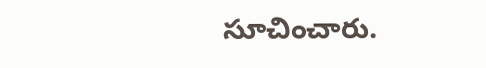సూచించారు.